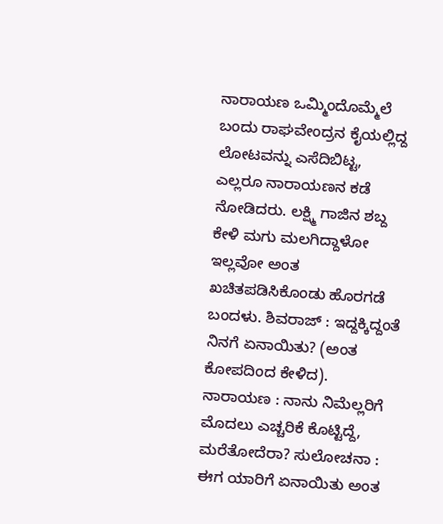ನಾರಾಯಣ ಒಮ್ಮಿಂದೊಮ್ಮೆಲೆ ಬಂದು ರಾಘವೇಂದ್ರನ ಕೈಯಲ್ಲಿದ್ದ ಲೋಟವನ್ನು ಎಸೆದಿಬಿಟ್ಟ, ಎಲ್ಲರೂ ನಾರಾಯಣನ ಕಡೆ ನೋಡಿದರು. ಲಕ್ಷ್ಮಿ ಗಾಜಿನ ಶಬ್ದ ಕೇಳಿ ಮಗು ಮಲಗಿದ್ದಾಳೋ ಇಲ್ಲವೋ ಅಂತ ಖಚಿತಪಡಿಸಿಕೊಂಡು ಹೊರಗಡೆ ಬಂದಳು. ಶಿವರಾಜ್ : ಇದ್ದಕ್ಕಿದ್ದಂತೆ ನಿನಗೆ ಏನಾಯಿತು? (ಅಂತ ಕೋಪದಿಂದ ಕೇಳಿದ). ನಾರಾಯಣ : ನಾನು ನಿಮೆಲ್ಲರಿಗೆ ಮೊದಲು ಎಚ್ಚರಿಕೆ ಕೊಟ್ಟಿದ್ದೆ, ಮರೆತೋದೆರಾ? ಸುಲೋಚನಾ : ಈಗ ಯಾರಿಗೆ ಏನಾಯಿತು ಅಂತ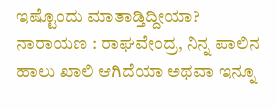ಇಷ್ಟೊಂದು ಮಾತಾಡ್ತಿದ್ದೀಯಾ? ನಾರಾಯಣ : ರಾಘವೇಂದ್ರ, ನಿನ್ನ ಪಾಲಿನ ಹಾಲು ಖಾಲಿ ಆಗಿದೆಯಾ ಅಥವಾ ಇನ್ನೂ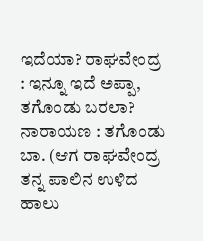ಇದೆಯಾ? ರಾಘವೇಂದ್ರ : ಇನ್ನೂ ಇದೆ ಅಪ್ಪಾ, ತಗೊಂಡು ಬರಲಾ? ನಾರಾಯಣ : ತಗೊಂಡು ಬಾ. (ಆಗ ರಾಘವೇಂದ್ರ ತನ್ನ ಪಾಲಿನ ಉಳಿದ ಹಾಲು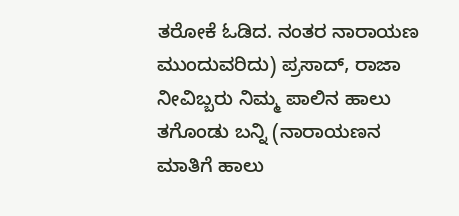ತರೋಕೆ ಓಡಿದ. ನಂತರ ನಾರಾಯಣ ಮುಂದುವರಿದು) ಪ್ರಸಾದ್, ರಾಜಾ ನೀವಿಬ್ಬರು ನಿಮ್ಮ ಪಾಲಿನ ಹಾಲು ತಗೊಂಡು ಬನ್ನಿ (ನಾರಾಯಣನ ಮಾತಿಗೆ ಹಾಲು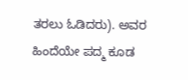ತರಲು ಓಡಿದರು). ಅವರ ಹಿಂದೆಯೇ ಪದ್ಮ ಕೂಡ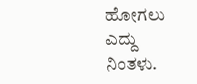ಹೋಗಲು ಎದ್ದು ನಿಂತಳು.